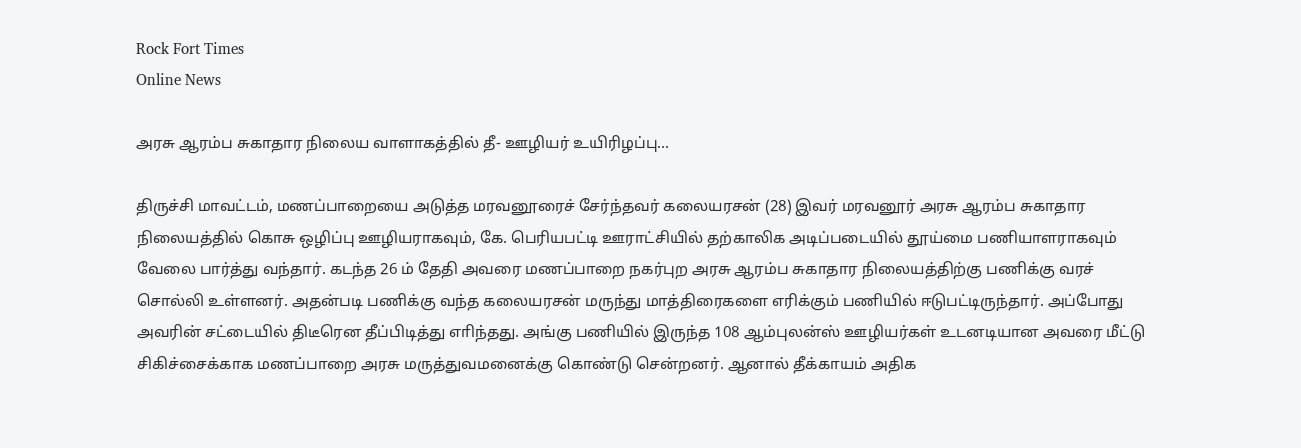Rock Fort Times
Online News

அரசு ஆரம்ப சுகாதார நிலைய வாளாகத்தில் தீ- ஊழியர் உயிரிழப்பு…

திருச்சி மாவட்டம், மணப்பாறையை அடுத்த மரவனூரைச் சேர்ந்தவர் கலையரசன் (28) இவர் மரவனூர் அரசு ஆரம்ப சுகாதார நிலையத்தில் கொசு ஒழிப்பு ஊழியராகவும், கே. பெரியபட்டி ஊராட்சியில் தற்காலிக அடிப்படையில் தூய்மை பணியாளராகவும் வேலை பார்த்து வந்தார். கடந்த 26 ம் தேதி அவரை மணப்பாறை நகர்புற அரசு ஆரம்ப சுகாதார நிலையத்திற்கு பணிக்கு வரச் சொல்லி உள்ளனர். அதன்படி பணிக்கு வந்த கலையரசன் மருந்து மாத்திரைகளை எரிக்கும் பணியில் ஈடுபட்டிருந்தார். அப்போது அவரின் சட்டையில் திடீரென தீப்பிடித்து எாிந்தது. அங்கு பணியில் இருந்த 108 ஆம்புலன்ஸ் ஊழியர்கள் உடனடியான அவரை மீட்டு சிகிச்சைக்காக மணப்பாறை அரசு மருத்துவமனைக்கு கொண்டு சென்றனர். ஆனால் தீக்காயம் அதிக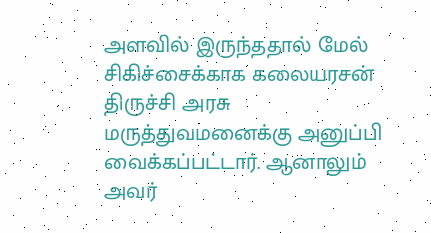அளவில் இருந்ததால் மேல் சிகிச்சைக்காக கலையரசன் திருச்சி அரசு மருத்துவமனைக்கு அனுப்பி வைக்கப்பட்டார். ஆனாலும் அவர்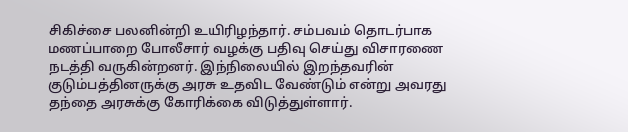சிகிச்சை பலனின்றி உயிரிழந்தார். சம்பவம் தொடர்பாக மணப்பாறை போலீசார் வழக்கு பதிவு செய்து விசாரணை நடத்தி வருகின்றனர். இந்நிலையில் இறந்தவரின் குடும்பத்தினருக்கு அரசு உதவிட வேண்டும் என்று அவரது தந்தை அரசுக்கு கோரிக்கை விடுத்துள்ளார்.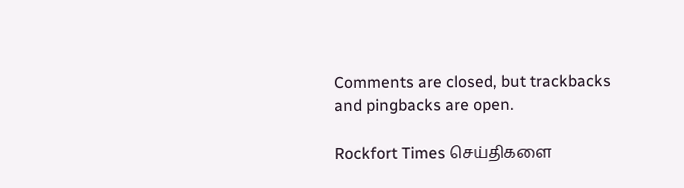Comments are closed, but trackbacks and pingbacks are open.

Rockfort Times செய்திகளை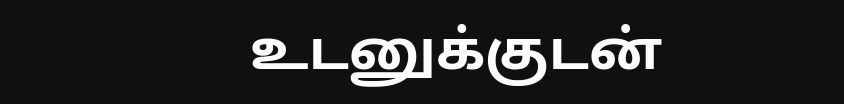உடனுக்குடன்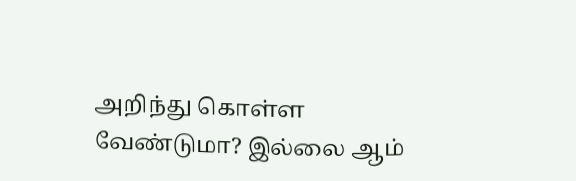அறிந்து கொள்ள வேண்டுமா? இல்லை ஆம்